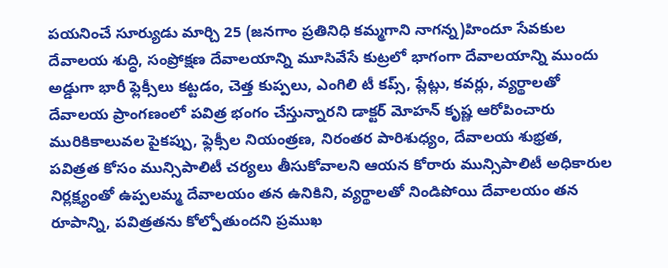పయనించే సూర్యుడు మార్చి 25 (జనగాం ప్రతినిధి కమ్మగాని నాగన్న)హిందూ సేవకుల దేవాలయ శుద్ధి, సంప్రోక్షణ దేవాలయాన్ని మూసివేసే కుట్రలో భాగంగా దేవాలయాన్ని ముందు అడ్డుగా భారీ ఫ్లెక్సీలు కట్టడం, చెత్త కుప్పలు, ఎంగిలి టీ కప్స్, ప్లేట్లు, కవర్లు, వ్యర్థాలతో దేవాలయ ప్రాంగణంలో పవిత్ర భంగం చేస్తున్నారని డాక్టర్ మోహన్ కృష్ణ ఆరోపించారు మురికికాలువల పైకప్పు, ఫ్లెక్సీల నియంత్రణ, నిరంతర పారిశుధ్యం, దేవాలయ శుభ్రత, పవిత్రత కోసం మున్సిపాలిటీ చర్యలు తీసుకోవాలని ఆయన కోరారు మున్సిపాలిటీ అధికారుల నిర్లక్ష్యంతో ఉప్పలమ్మ దేవాలయం తన ఉనికిని, వ్యర్థాలతో నిండిపోయి దేవాలయం తన రూపాన్ని, పవిత్రతను కోల్పోతుందని ప్రముఖ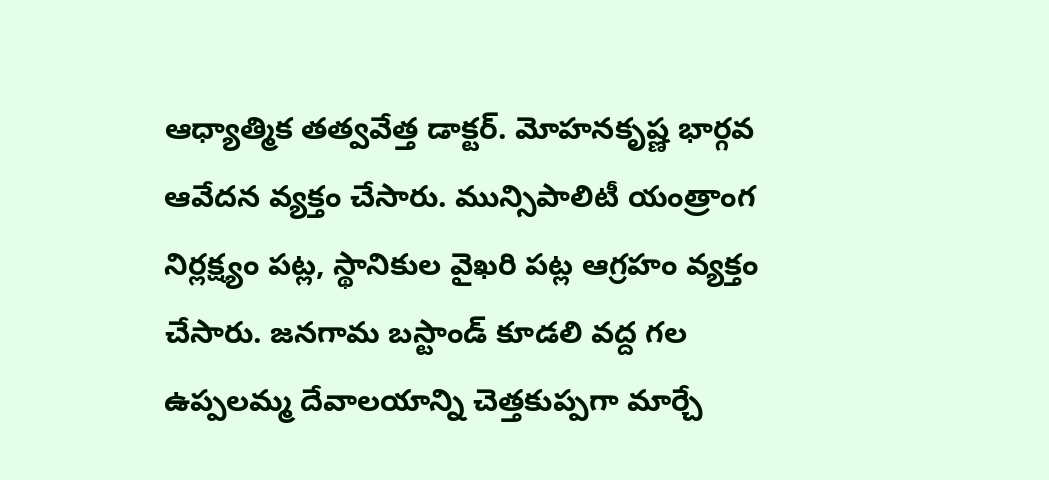ఆధ్యాత్మిక తత్వవేత్త డాక్టర్. మోహనకృష్ణ భార్గవ ఆవేదన వ్యక్తం చేసారు. మున్సిపాలిటీ యంత్రాంగ నిర్లక్ష్యం పట్ల, స్థానికుల వైఖరి పట్ల ఆగ్రహం వ్యక్తం చేసారు. జనగామ బస్టాండ్ కూడలి వద్ద గల ఉప్పలమ్మ దేవాలయాన్ని చెత్తకుప్పగా మార్చే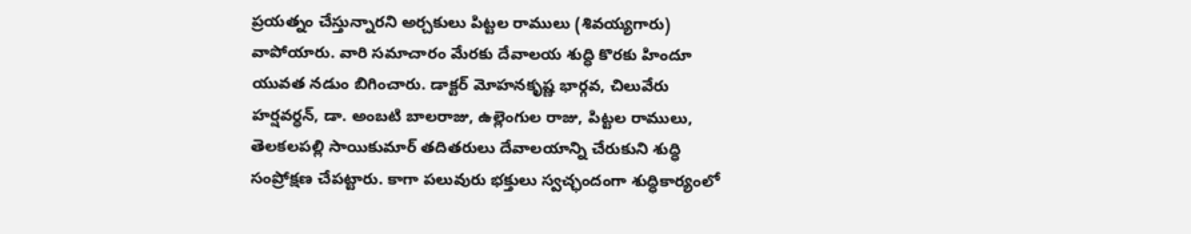ప్రయత్నం చేస్తున్నారని అర్చకులు పిట్టల రాములు (శివయ్యగారు) వాపోయారు. వారి సమాచారం మేరకు దేవాలయ శుద్ధి కొరకు హిందూ యువత నడుం బిగించారు. డాక్టర్ మోహనకృష్ణ భార్గవ, చిలువేరు హర్షవర్ధన్, డా. అంబటి బాలరాజు, ఉల్లెంగుల రాజు, పిట్టల రాములు, తెలకలపల్లి సాయికుమార్ తదితరులు దేవాలయాన్ని చేరుకుని శుద్ధి సంప్రోక్షణ చేపట్టారు. కాగా పలువురు భక్తులు స్వచ్ఛందంగా శుద్ధికార్యంలో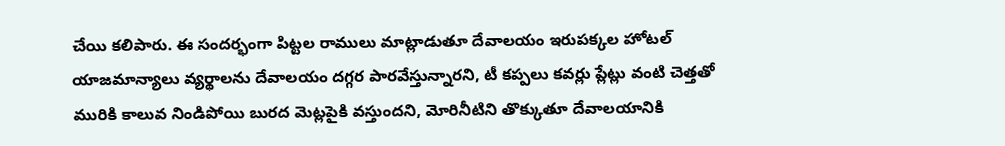చేయి కలిపారు. ఈ సందర్భంగా పిట్టల రాములు మాట్లాడుతూ దేవాలయం ఇరుపక్కల హోటల్ యాజమాన్యాలు వ్యర్థాలను దేవాలయం దగ్గర పారవేస్తున్నారని, టీ కప్పలు కవర్లు ప్లేట్లు వంటి చెత్తతో మురికి కాలువ నిండిపోయి బురద మెట్లపైకి వస్తుందని, మోరినీటిని తొక్కుతూ దేవాలయానికి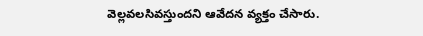వెల్లవలసివస్తుందని ఆవేదన వ్యక్తం చేసారు.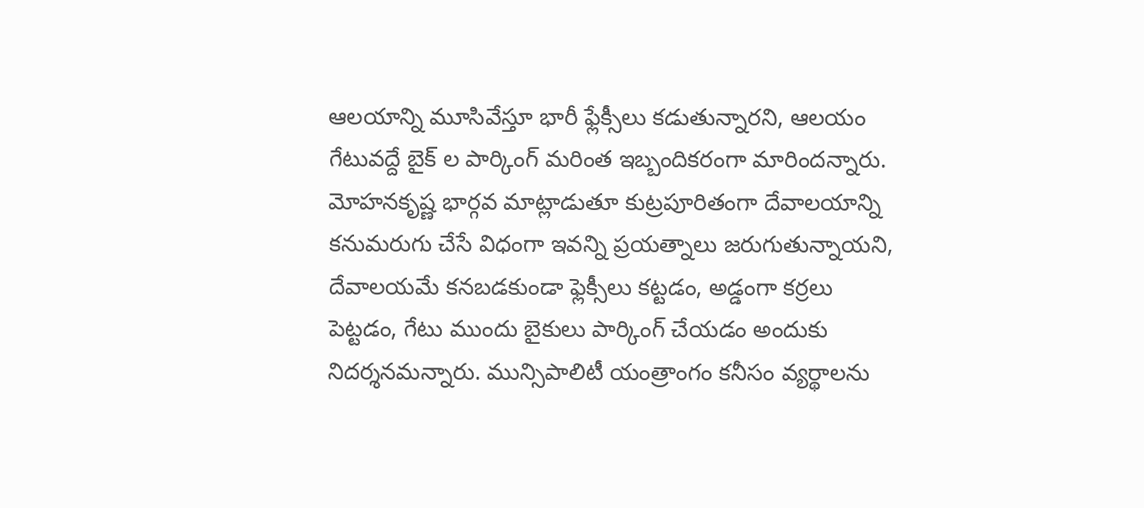ఆలయాన్ని మూసివేస్తూ భారీ ఫ్లేక్సీలు కడుతున్నారని, ఆలయం గేటువద్దే బైక్ ల పార్కింగ్ మరింత ఇబ్బందికరంగా మారిందన్నారు. మోహనకృష్ణ భార్గవ మాట్లాడుతూ కుట్రపూరితంగా దేవాలయాన్ని కనుమరుగు చేసే విధంగా ఇవన్ని ప్రయత్నాలు జరుగుతున్నాయని, దేవాలయమే కనబడకుండా ఫ్లెక్సీలు కట్టడం, అడ్డంగా కర్రలు పెట్టడం, గేటు ముందు బైకులు పార్కింగ్ చేయడం అందుకు నిదర్శనమన్నారు. మున్సిపాలిటీ యంత్రాంగం కనీసం వ్యర్థాలను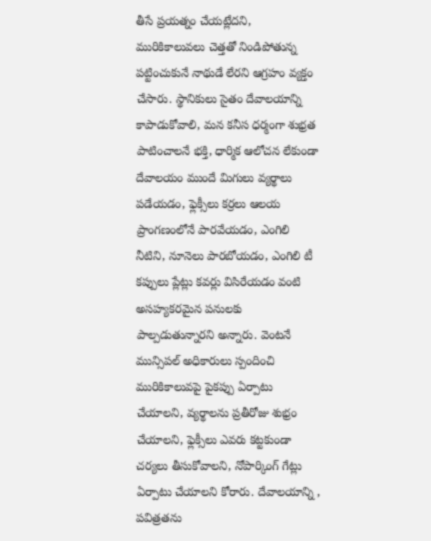తీసే ప్రయత్నం చేయట్లేదని, మురికికాలువలు చెత్తతో నిండిపోతున్న పట్టించుకునే నాథుడే లేరని ఆగ్రహం వ్యక్తం చేసారు. స్థానికులు సైతం దేవాలయాన్ని కాపాడుకోవాలి, మన కనీస ధర్మంగా శుభ్రత పాటించాలనే భక్తి, ధార్మిక ఆలోచన లేకుండా దేవాలయం ముందే మిగులు వ్యర్థాలు పడేయడం, ఫ్లెక్సీలు కర్రలు ఆలయ ప్రాంగణంలోనే పారవేయడం, ఎంగిలి నీటిని, నూనెలు పారబోయడం, ఎంగిలి టీ కప్పులు ప్లేట్లు కవర్లు విసిరేయడం వంటి అసహ్యకరమైన పనులకు పాల్పడుతున్నారని అన్నారు. వెంటనే మున్సిపల్ అధికారులు స్పందించి మురికికాలువపై పైకప్పు ఏర్పాటు చేయాలని, వ్యర్థాలను ప్రతీరోజు శుభ్రం చేయాలని, ఫ్లెక్సీలు ఎవరు కట్టకుండా చర్యలు తీసుకోవాలని, నోపార్కింగ్ గేట్లు ఏర్పాటు చేయాలని కోరారు. దేవాలయాన్ని , పవిత్రతను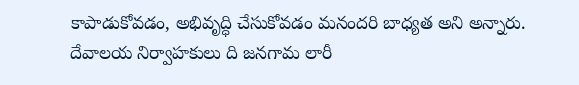కాపాడుకోవడం, అభివృద్ధి చేసుకోవడం మనందరి బాధ్యత అని అన్నారు. దేవాలయ నిర్వాహకులు ది జనగామ లారీ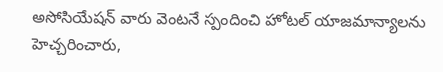అసోసియేషన్ వారు వెంటనే స్పందించి హోటల్ యాజమాన్యాలను హెచ్చరించారు,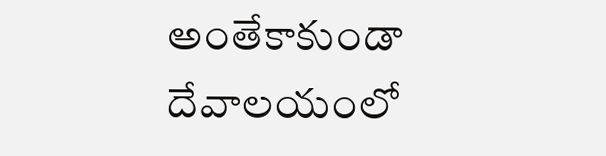అంతేకాకుండా దేవాలయంలో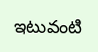ఇటువంటి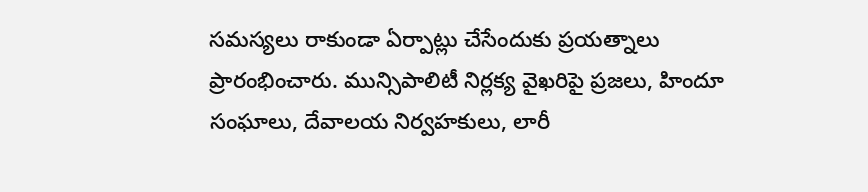సమస్యలు రాకుండా ఏర్పాట్లు చేసేందుకు ప్రయత్నాలు ప్రారంభించారు. మున్సిపాలిటీ నిర్లక్య వైఖరిపై ప్రజలు, హిందూ సంఘాలు, దేవాలయ నిర్వహకులు, లారీ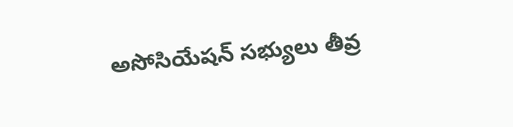అసోసియేషన్ సభ్యులు తీవ్ర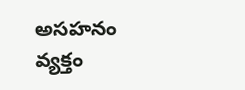అసహనం వ్యక్తం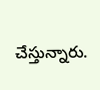చేస్తున్నారు.